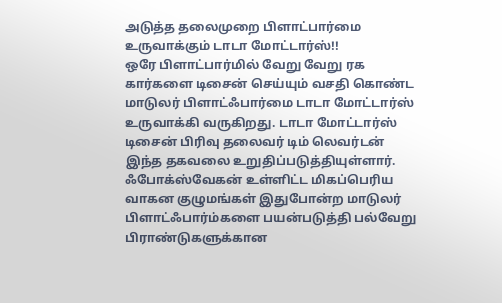அடுத்த தலைமுறை பிளாட்பார்மை உருவாக்கும் டாடா மோட்டார்ஸ்!!
ஒரே பிளாட்பார்மில் வேறு வேறு ரக கார்களை டிசைன் செய்யும் வசதி கொண்ட மாடுலர் பிளாட்ஃபார்மை டாடா மோட்டார்ஸ் உருவாக்கி வருகிறது. டாடா மோட்டார்ஸ் டிசைன் பிரிவு தலைவர் டிம் லெவர்டன் இந்த தகவலை உறுதிப்படுத்தியுள்ளார்.
ஃபோக்ஸ்வேகன் உள்ளிட்ட மிகப்பெரிய வாகன குழுமங்கள் இதுபோன்ற மாடுலர் பிளாட்ஃபார்ம்களை பயன்படுத்தி பல்வேறு பிராண்டுகளுக்கான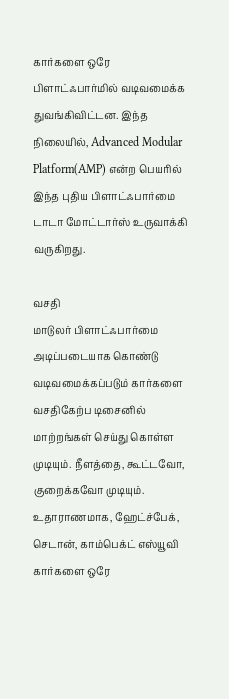கார்களை ஒரே பிளாட்ஃபார்மில் வடிவமைக்க துவங்கிவிட்டன. இந்த நிலையில், Advanced Modular Platform(AMP) என்ற பெயரில் இந்த புதிய பிளாட்ஃபார்மை டாடா மோட்டார்ஸ் உருவாக்கி வருகிறது.

வசதி
மாடுலர் பிளாட்ஃபார்மை அடிப்படையாக கொண்டு வடிவமைக்கப்படும் கார்களை வசதிகேற்ப டிசைனில் மாற்றங்கள் செய்து கொள்ள முடியும். நீளத்தை, கூட்டவோ, குறைக்கவோ முடியும். உதாராணமாக, ஹேட்ச்பேக், செடான், காம்பெக்ட் எஸ்யூவி கார்களை ஒரே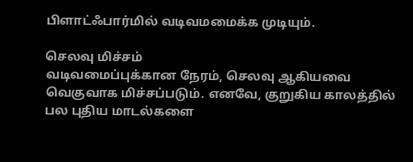பிளாட்ஃபார்மில் வடிவமமைக்க முடியும்.

செலவு மிச்சம்
வடிவமைப்புக்கான நேரம், செலவு ஆகியவை வெகுவாக மிச்சப்படும். எனவே, குறுகிய காலத்தில் பல புதிய மாடல்களை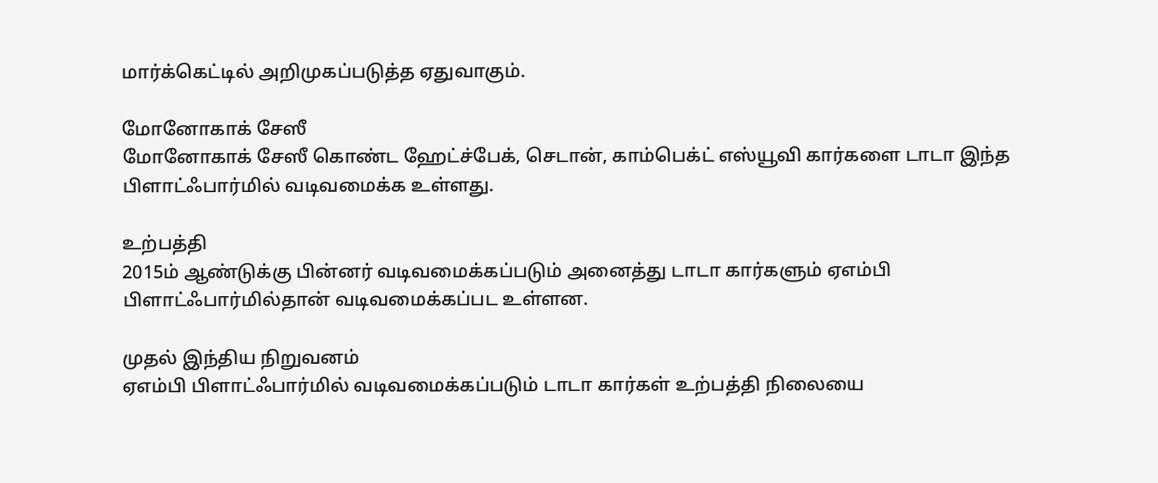மார்க்கெட்டில் அறிமுகப்படுத்த ஏதுவாகும்.

மோனோகாக் சேஸீ
மோனோகாக் சேஸீ கொண்ட ஹேட்ச்பேக், செடான், காம்பெக்ட் எஸ்யூவி கார்களை டாடா இந்த பிளாட்ஃபார்மில் வடிவமைக்க உள்ளது.

உற்பத்தி
2015ம் ஆண்டுக்கு பின்னர் வடிவமைக்கப்படும் அனைத்து டாடா கார்களும் ஏஎம்பி பிளாட்ஃபார்மில்தான் வடிவமைக்கப்பட உள்ளன.

முதல் இந்திய நிறுவனம்
ஏஎம்பி பிளாட்ஃபார்மில் வடிவமைக்கப்படும் டாடா கார்கள் உற்பத்தி நிலையை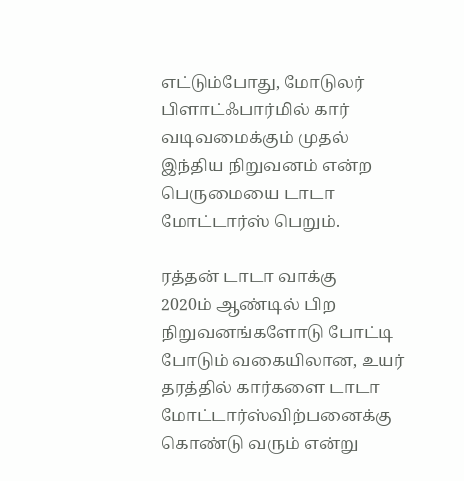எட்டும்போது, மோடுலர் பிளாட்ஃபார்மில் கார் வடிவமைக்கும் முதல் இந்திய நிறுவனம் என்ற பெருமையை டாடா மோட்டார்ஸ் பெறும்.

ரத்தன் டாடா வாக்கு
2020ம் ஆண்டில் பிற நிறுவனங்களோடு போட்டி போடும் வகையிலான, உயர் தரத்தில் கார்களை டாடா மோட்டார்ஸ்விற்பனைக்கு கொண்டு வரும் என்று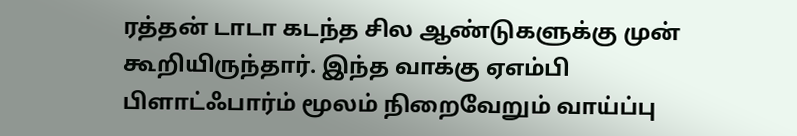ரத்தன் டாடா கடந்த சில ஆண்டுகளுக்கு முன் கூறியிருந்தார். இந்த வாக்கு ஏஎம்பி பிளாட்ஃபார்ம் மூலம் நிறைவேறும் வாய்ப்பு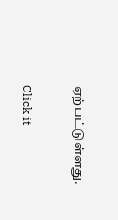ஏற்பட்டுள்ளது.


Click it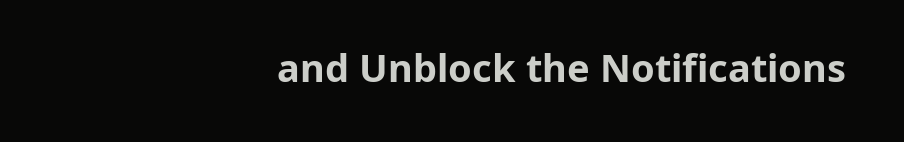and Unblock the Notifications